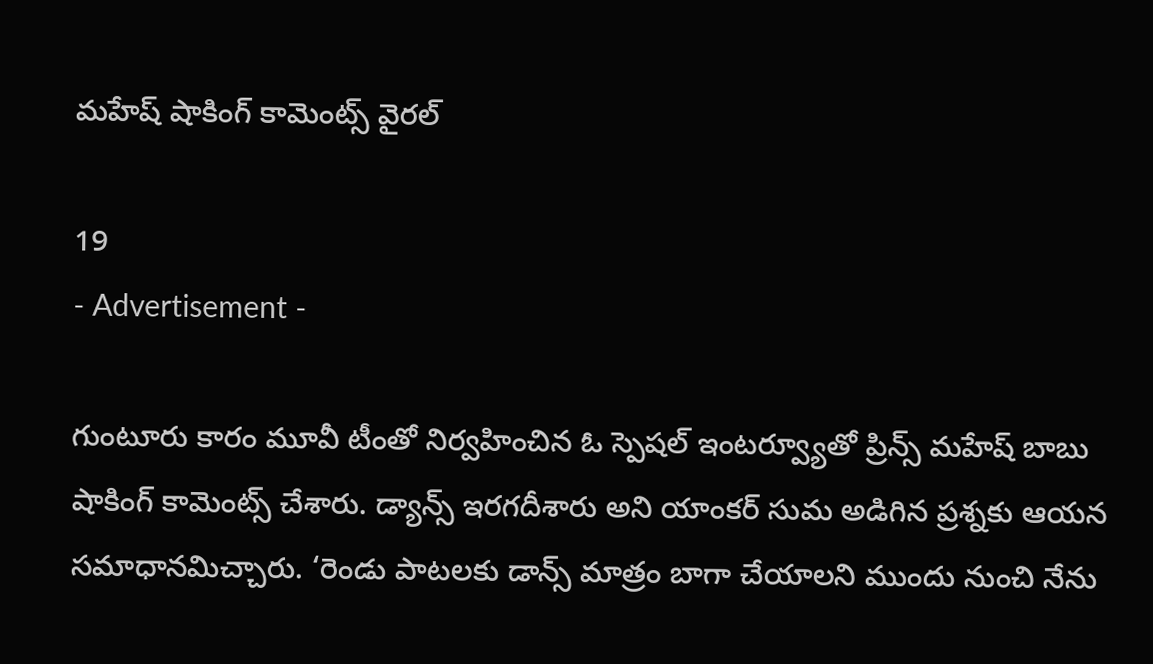మహేష్ షాకింగ్ కామెంట్స్ వైరల్

19
- Advertisement -

గుంటూరు కారం మూవీ టీంతో నిర్వహించిన ఓ స్పెషల్ ఇంటర్వ్యూతో ప్రిన్స్ మహేష్ బాబు షాకింగ్ కామెంట్స్ చేశారు. డ్యాన్స్ ఇరగదీశారు అని యాంకర్ సుమ అడిగిన ప్రశ్నకు ఆయన సమాధానమిచ్చారు. ‘రెండు పాటలకు డాన్స్ మాత్రం బాగా చేయాలని ముందు నుంచి నేను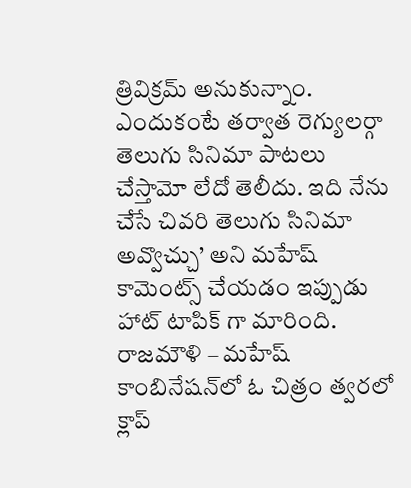త్రివిక్రమ్ అనుకున్నాం. ఎందుకంటే తర్వాత రెగ్యులర్గా తెలుగు సినిమా పాటలు చేస్తామో లేదో తెలీదు. ఇది నేను చేసే చివరి తెలుగు సినిమా అవ్వొచ్చు’ అని మహేష్ కామెంట్స్ చేయడం ఇప్పుడు హాట్ టాపిక్ గా మారింది. రాజమౌళి – మహేష్ కాంబినేష‌న్‌లో ఓ చిత్రం త్వరలో క్లాప్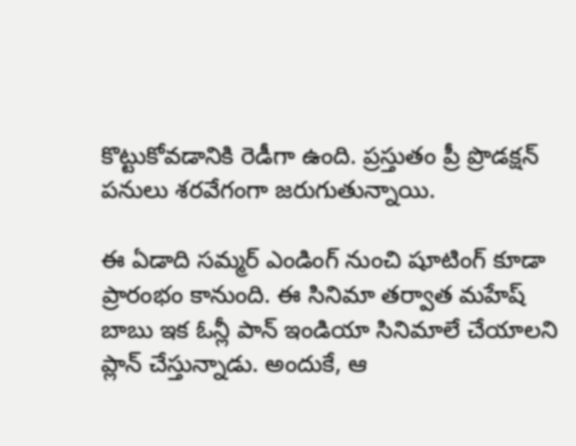కొట్టుకోవడానికి రెడీగా ఉంది. ప్ర‌స్తుతం ప్రీ ప్రొడ‌క్ష‌న్ ప‌నులు శ‌ర‌వేగంగా జ‌రుగుతున్నాయి.

ఈ ఏడాది సమ్మర్ ఎండింగ్ నుంచి షూటింగ్ కూడా ప్రారంభం కానుంది. ఈ సినిమా తర్వాత మహేష్ బాబు ఇక ఓన్లీ పాన్ ఇండియా సినిమాలే చేయాలని ప్లాన్ చేస్తున్నాడు. అందుకే, ఆ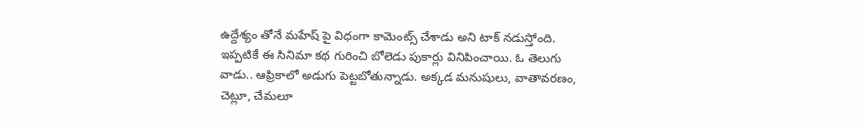ఉద్దేశ్యం తోనే మహేష్ పై విధంగా కామెంట్స్ చేశాడు అని టాక్ నడుస్తోంది. ఇప్పటికే ఈ సినిమా కథ గురించి బోలెడు పుకార్లు వినిపించాయి. ఓ తెలుగు వాడు.. ఆఫ్రికాలో అడుగు పెట్ట‌బోతున్నాడు. అక్క‌డ మ‌నుషులు, వాతావ‌ర‌ణం, చెట్లూ, చేమ‌లూ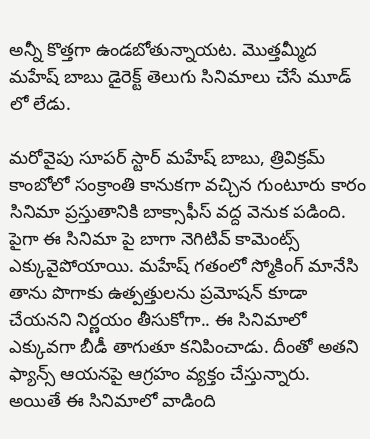అన్నీ కొత్త‌గా ఉండ‌బోతున్నాయట. మొత్తమ్మీద మహేష్ బాబు డైరెక్ట్ తెలుగు సినిమాలు చేసే మూడ్ లో లేడు.

మరోవైపు సూపర్ స్టార్ మహేష్ బాబు, త్రివిక్రమ్ కాంబోలో సంక్రాంతి కానుకగా వచ్చిన గుంటూరు కారం సినిమా ప్రస్తుతానికి బాక్సాఫీస్ వద్ద వెనుక పడింది. పైగా ఈ సినిమా పై బాగా నెగిటివ్ కామెంట్స్ ఎక్కువైపోయాయి. మహేష్ గతంలో స్మోకింగ్ మానేసి తాను పొగాకు ఉత్పత్తులను ప్రమోషన్ కూడా చేయనని నిర్ణయం తీసుకోగా.. ఈ సినిమాలో ఎక్కువగా బీడీ తాగుతూ కనిపించాడు. దీంతో అతని ఫ్యాన్స్ ఆయనపై ఆగ్రహం వ్యక్తం చేస్తున్నారు. అయితే ఈ సినిమాలో వాడింది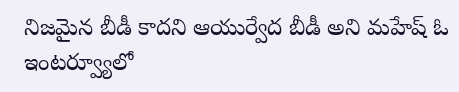నిజమైన బీడీ కాదని ఆయుర్వేద బీడీ అని మహేష్ ఓ ఇంటర్వ్యూలో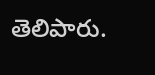తెలిపారు.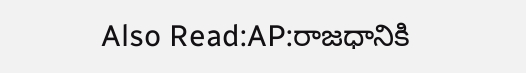Also Read:AP:రాజధానికి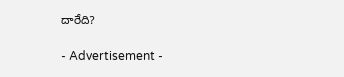దారేది?

- Advertisement -